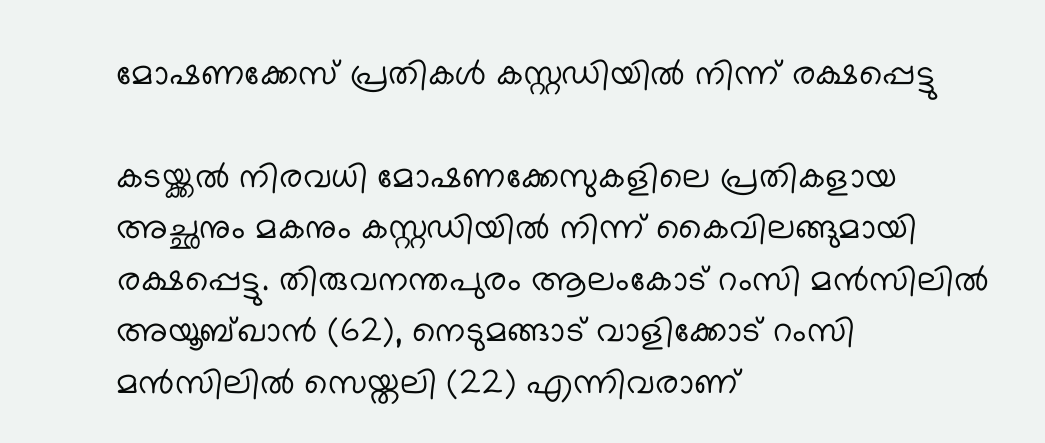മോഷണക്കേസ് പ്രതികള്‍ കസ്റ്റഡിയില്‍ നിന്ന് രക്ഷപ്പെട്ടു

കടയ്ക്കല്‍ നിരവധി മോഷണക്കേസുകളിലെ പ്രതികളായ അച്ഛനും മകനും കസ്റ്റഡിയില്‍ നിന്ന് കൈവിലങ്ങുമായി രക്ഷപ്പെട്ടു. തിരുവനന്തപുരം ആലംകോട് റംസി മന്‍സിലില്‍ അയൂബ്ഖാന്‍ (62), നെടുമങ്ങാട് വാളിക്കോട് റംസി മന്‍സിലില്‍ സെയ്തലി (22) എന്നിവരാണ്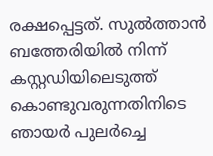രക്ഷപ്പെട്ടത്. സുല്‍ത്താന്‍ ബത്തേരിയില്‍ നിന്ന് കസ്റ്റഡിയിലെടുത്ത് കൊണ്ടുവരുന്നതിനിടെ ഞായര്‍ പുലര്‍ച്ചെ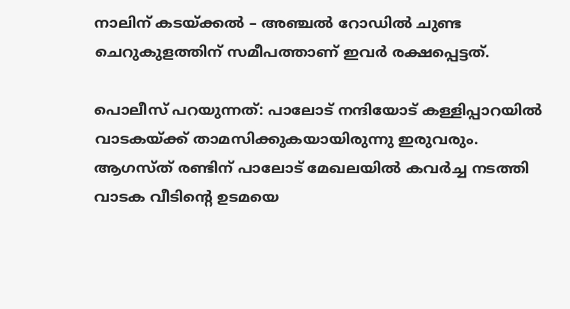നാലിന് കടയ്ക്കല്‍ – അഞ്ചല്‍ റോഡില്‍ ചുണ്ട ചെറുകുളത്തിന് സമീപത്താണ് ഇവര്‍ രക്ഷപ്പെട്ടത്.

പൊലീസ് പറയുന്നത്: പാലോട് നന്ദിയോട് കള്ളിപ്പാറയില്‍ വാടകയ്ക്ക് താമസിക്കുകയായിരുന്നു ഇരുവരും. ആഗസ്ത് രണ്ടിന് പാലോട് മേഖലയില്‍ കവര്‍ച്ച നടത്തി വാടക വീടിന്റെ ഉടമയെ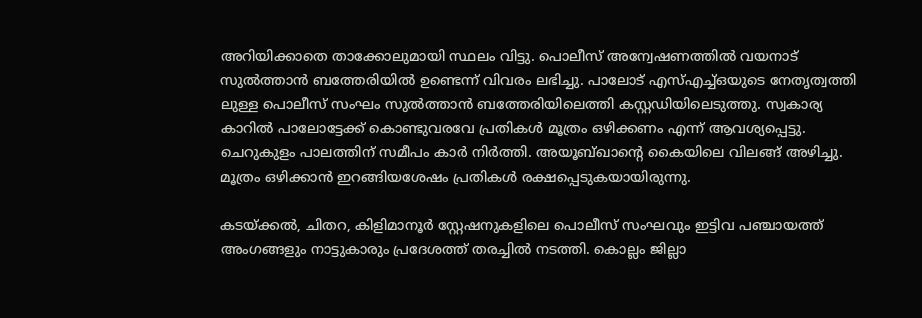അറിയിക്കാതെ താക്കോലുമായി സ്ഥലം വിട്ടു. പൊലീസ് അന്വേഷണത്തില്‍ വയനാട് സുല്‍ത്താന്‍ ബത്തേരിയില്‍ ഉണ്ടെന്ന് വിവരം ലഭിച്ചു. പാലോട് എസ്എച്ച്ഒയുടെ നേതൃത്വത്തി ലുള്ള പൊലീസ് സംഘം സുല്‍ത്താന്‍ ബത്തേരിയിലെത്തി കസ്റ്റഡിയിലെടുത്തു. സ്വകാര്യ കാറില്‍ പാലോട്ടേക്ക് കൊണ്ടുവരവേ പ്രതികള്‍ മൂത്രം ഒഴിക്കണം എന്ന് ആവശ്യപ്പെട്ടു. ചെറുകുളം പാലത്തിന് സമീപം കാര്‍ നിര്‍ത്തി. അയൂബ്ഖാന്റെ കൈയിലെ വിലങ്ങ് അഴിച്ചു. മൂത്രം ഒഴിക്കാന്‍ ഇറങ്ങിയശേഷം പ്രതികള്‍ രക്ഷപ്പെടുകയായിരുന്നു.

കടയ്ക്കല്‍, ചിതറ, കിളിമാനൂര്‍ സ്റ്റേഷനുകളിലെ പൊലീസ് സംഘവും ഇട്ടിവ പഞ്ചായത്ത് അംഗങ്ങളും നാട്ടുകാരും പ്രദേശത്ത് തരച്ചില്‍ നടത്തി. കൊല്ലം ജില്ലാ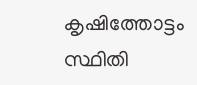കൃഷിത്തോട്ടം സ്ഥിതി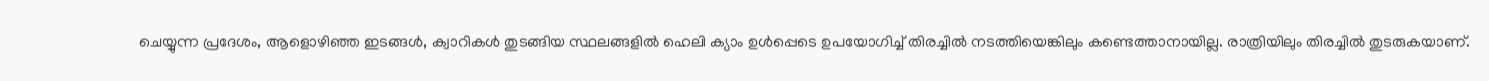ചെയ്യുന്ന പ്രദേശം, ആളൊഴിഞ്ഞ ഇടങ്ങള്‍, ക്വാറികള്‍ തുടങ്ങിയ സ്ഥലങ്ങളില്‍ ഹെലി ക്യാം ഉള്‍പ്പെടെ ഉപയോഗിച്ച് തിരച്ചില്‍ നടത്തിയെങ്കിലും കണ്ടെത്താനായില്ല. രാത്രിയിലും തിരച്ചില്‍ തുടരുകയാണ്.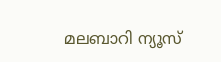മലബാറി ന്യൂസ്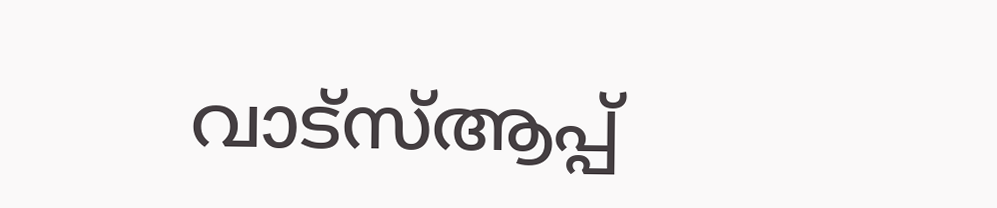വാട്‌സ്ആപ്പ്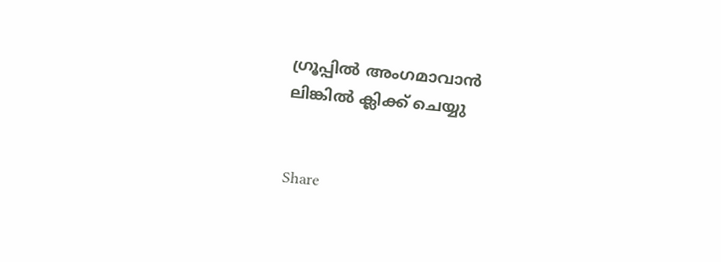ഗ്രൂപ്പില്‍ അംഗമാവാന്‍
ലിങ്കില്‍ ക്ലിക്ക് ചെയ്യു


Share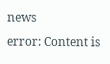news
error: Content is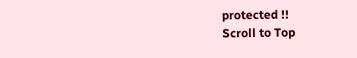protected !!
Scroll to Top